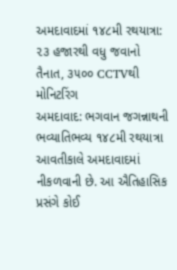અમદાવાદમાં ૧૪૮મી રથયાત્રા: ૨૩ હજારથી વધુ જવાનો તૈનાત, ૩૫૦૦ CCTVથી મોનિટરિંગ
અમદાવાદ: ભગવાન જગન્નાથની ભવ્યાતિભવ્ય ૧૪૮મી રથયાત્રા આવતીકાલે અમદાવાદમાં નીકળવાની છે. આ ઐતિહાસિક પ્રસંગે કોઈ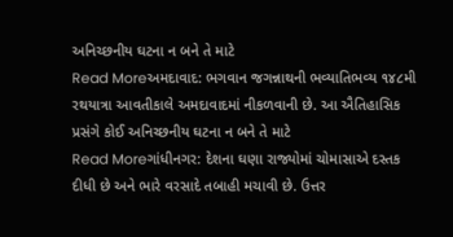અનિચ્છનીય ઘટના ન બને તે માટે
Read Moreઅમદાવાદ: ભગવાન જગન્નાથની ભવ્યાતિભવ્ય ૧૪૮મી રથયાત્રા આવતીકાલે અમદાવાદમાં નીકળવાની છે. આ ઐતિહાસિક પ્રસંગે કોઈ અનિચ્છનીય ઘટના ન બને તે માટે
Read Moreગાંધીનગર: દેશના ઘણા રાજ્યોમાં ચોમાસાએ દસ્તક દીધી છે અને ભારે વરસાદે તબાહી મચાવી છે. ઉત્તર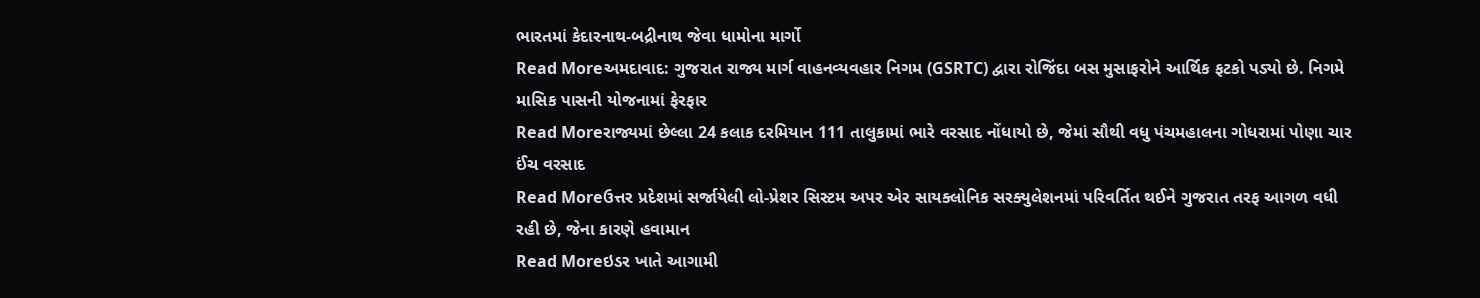ભારતમાં કેદારનાથ-બદ્રીનાથ જેવા ધામોના માર્ગો
Read Moreઅમદાવાદ: ગુજરાત રાજ્ય માર્ગ વાહનવ્યવહાર નિગમ (GSRTC) દ્વારા રોજિંદા બસ મુસાફરોને આર્થિક ફટકો પડ્યો છે. નિગમે માસિક પાસની યોજનામાં ફેરફાર
Read Moreરાજ્યમાં છેલ્લા 24 કલાક દરમિયાન 111 તાલુકામાં ભારે વરસાદ નોંધાયો છે, જેમાં સૌથી વધુ પંચમહાલના ગોધરામાં પોણા ચાર ઈંચ વરસાદ
Read Moreઉત્તર પ્રદેશમાં સર્જાયેલી લો-પ્રેશર સિસ્ટમ અપર એર સાયક્લોનિક સરક્યુલેશનમાં પરિવર્તિત થઈને ગુજરાત તરફ આગળ વધી રહી છે, જેના કારણે હવામાન
Read Moreઇડર ખાતે આગામી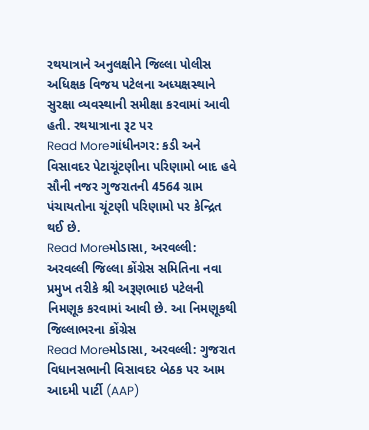રથયાત્રાને અનુલક્ષીને જિલ્લા પોલીસ અધિક્ષક વિજય પટેલના અધ્યક્ષસ્થાને સુરક્ષા વ્યવસ્થાની સમીક્ષા કરવામાં આવી હતી. રથયાત્રાના રૂટ પર
Read Moreગાંધીનગર: કડી અને વિસાવદર પેટાચૂંટણીના પરિણામો બાદ હવે સૌની નજર ગુજરાતની 4564 ગ્રામ પંચાયતોના ચૂંટણી પરિણામો પર કેન્દ્રિત થઈ છે.
Read Moreમોડાસા, અરવલ્લી: અરવલ્લી જિલ્લા કોંગ્રેસ સમિતિના નવા પ્રમુખ તરીકે શ્રી અરૂણભાઇ પટેલની નિમણૂક કરવામાં આવી છે. આ નિમણૂકથી જિલ્લાભરના કોંગ્રેસ
Read Moreમોડાસા, અરવલ્લી: ગુજરાત વિધાનસભાની વિસાવદર બેઠક પર આમ આદમી પાર્ટી (AAP)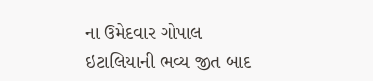ના ઉમેદવાર ગોપાલ ઇટાલિયાની ભવ્ય જીત બાદ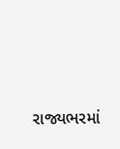રાજ્યભરમાં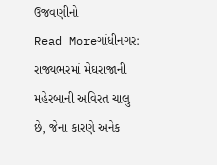ઉજવણીનો
Read Moreગાંધીનગર: રાજ્યભરમાં મેઘરાજાની મહેરબાની અવિરત ચાલુ છે, જેના કારણે અનેક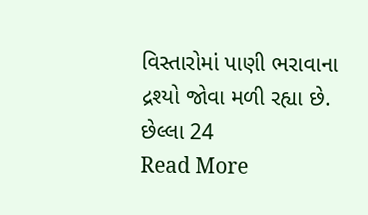વિસ્તારોમાં પાણી ભરાવાના દ્રશ્યો જોવા મળી રહ્યા છે. છેલ્લા 24
Read More